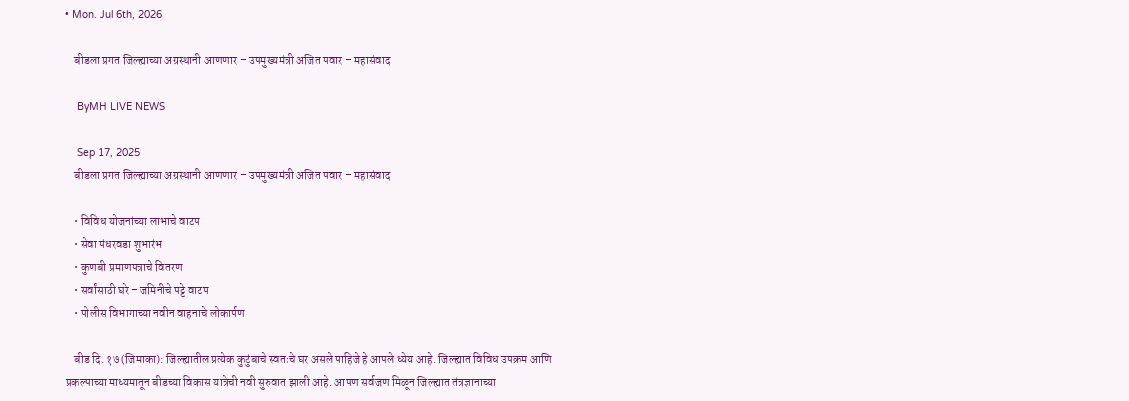• Mon. Jul 6th, 2026

    बीडला प्रगत जिल्ह्याच्या अग्रस्थानी आणणार – उपमुख्यमंत्री अजित पवार – महासंवाद

    ByMH LIVE NEWS

    Sep 17, 2025
    बीडला प्रगत जिल्ह्याच्या अग्रस्थानी आणणार – उपमुख्यमंत्री अजित पवार – महासंवाद

    • विविध योजनांच्या लाभाचे वाटप
    • सेवा पंधरवडा शुभारंभ
    • कुणबी प्रमाणपत्राचे वितरण
    • सर्वांसाठी घरे – जमिनीचे पट्टे वाटप
    • पोलीस विभागाच्या नवीन वाहनाचे लोकार्पण

    बीड दि. १७ (जिमाका): जिल्ह्यातील प्रत्येक कुटुंबाचे स्वतःचे घर असले पाहिजे हे आपले ध्येय आहे. जिल्ह्यात विविध उपक्रम आणि प्रकल्पाच्या माध्यमातून बीडच्या विकास यात्रेची नवी सुरुवात झाली आहे. आपण सर्वजण मिळून जिल्ह्यात तंत्रज्ञानाच्या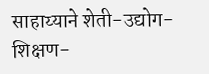साहाय्याने शेती-उद्योग-शिक्षण-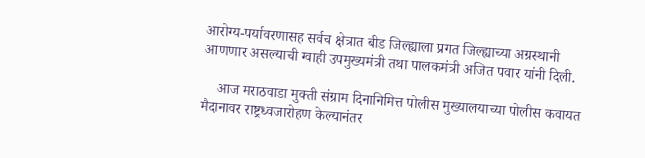आरोग्य-पर्यावरणासह सर्वच क्षेत्रात बीड जिल्ह्याला प्रगत जिल्ह्याच्या अग्रस्थानी आणणार असल्याची ग्वाही उपमुख्यमंत्री तथा पालकमंत्री अजित पवार यांनी दिली.

    आज मराठवाडा मुक्ती संग्राम दिनानिमित्त पोलीस मुख्यालयाच्या पोलीस कवायत मैदानावर राष्ट्रध्वजारोहण केल्यानंतर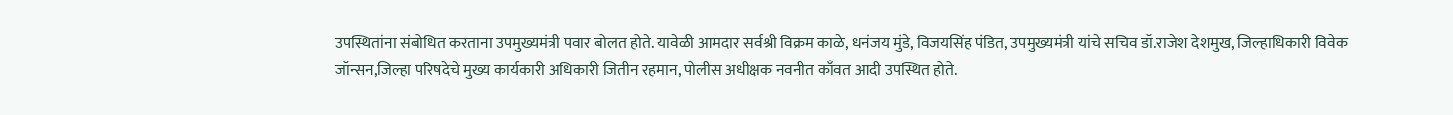उपस्थितांना संबोधित करताना उपमुख्यमंत्री पवार बोलत होते. यावेळी आमदार सर्वश्री विक्रम काळे, धनंजय मुंडे, विजयसिंह पंडित, उपमुख्यमंत्री यांचे सचिव डॉ.राजेश देशमुख, जिल्हाधिकारी विवेक जॉन्सन,जिल्हा परिषदेचे मुख्य कार्यकारी अधिकारी जितीन रहमान, पोलीस अधीक्षक नवनीत काँवत आदी उपस्थित होते.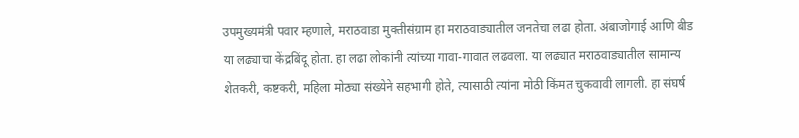उपमुख्यमंत्री पवार म्हणाले, मराठवाडा मुक्तीसंग्राम हा मराठवाड्यातील जनतेचा लढा होता. अंबाजोगाई आणि बीड या लढ्याचा केंद्रबिंदू होता. हा लढा लोकांनी त्यांच्या गावा-गावात लढवला. या लढ्यात मराठवाड्यातील सामान्य शेतकरी, कष्टकरी, महिला मोठ्या संख्येने सहभागी होते, त्यासाठी त्यांना मोठी किंमत चुकवावी लागली. हा संघर्ष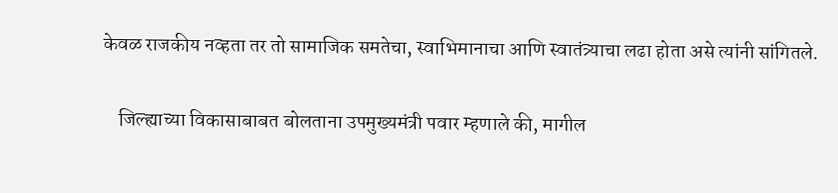केवळ राजकीय नव्हता तर तो सामाजिक समतेचा, स्वाभिमानाचा आणि स्वातंत्र्याचा लढा होता असे त्यांनी सांगितले.

    जिल्ह्याच्या विकासाबाबत बोलताना उपमुख्यमंत्री पवार म्हणाले की, मागील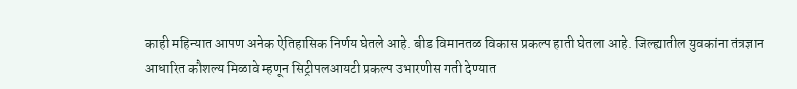काही महिन्यात आपण अनेक ऐतिहासिक निर्णय घेतले आहे. बीड विमानतळ विकास प्रकल्प हाती घेतला आहे. जिल्ह्यातील युवकांना तंत्रज्ञान आधारित कौशल्य मिळावे म्हणून सिट्रीपलआयटी प्रकल्प उभारणीस गती देण्यात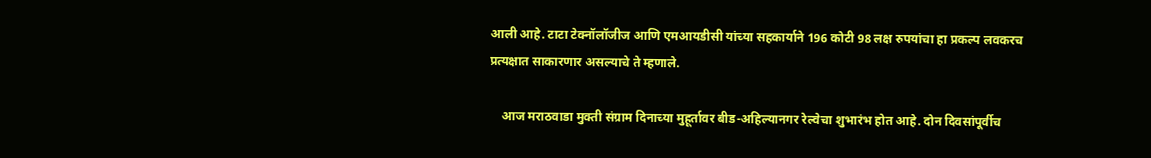आली आहे. टाटा टेक्नॉलॉजीज आणि एमआयडीसी यांच्या सहकार्याने 196 कोटी 98 लक्ष रुपयांचा हा प्रकल्प लवकरच प्रत्यक्षात साकारणार असल्याचे ते म्हणाले.

    आज मराठवाडा मुक्ती संग्राम दिनाच्या मुहूर्तावर बीड-अहिल्यानगर रेल्वेचा शुभारंभ होत आहे. दोन दिवसांपूर्वीच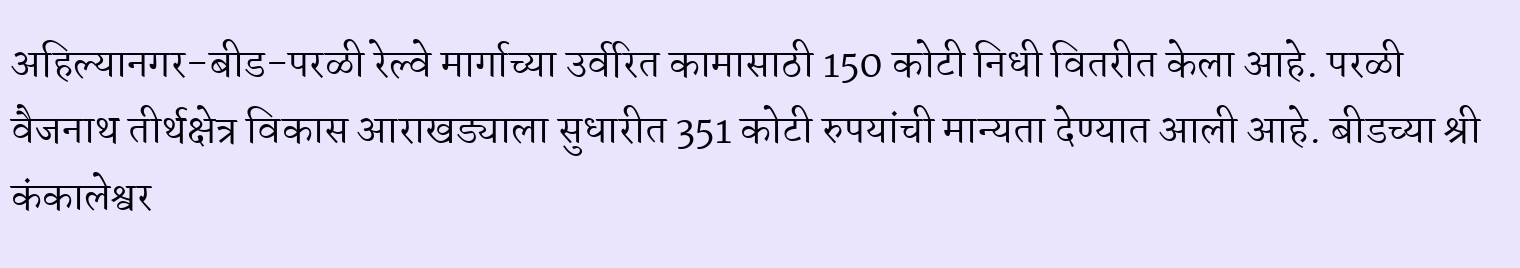अहिल्यानगर-बीड-परळी रेल्वे मार्गाच्या उर्वरित कामासाठी 150 कोटी निधी वितरीत केला आहे. परळी वैजनाथ तीर्थक्षेत्र विकास आराखड्याला सुधारीत 351 कोटी रुपयांची मान्यता देण्यात आली आहे. बीडच्या श्री कंकालेश्वर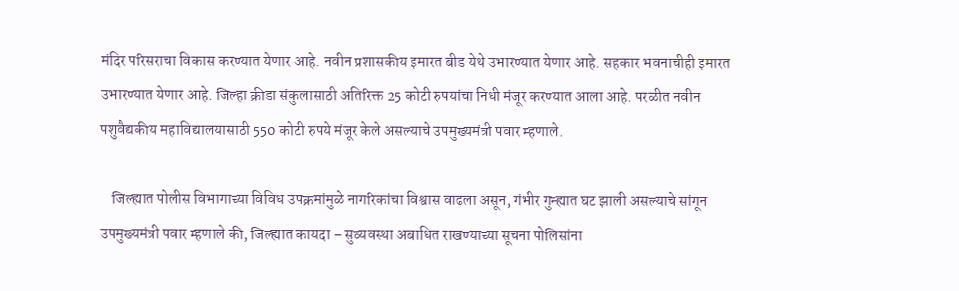मंदिर परिसराचा विकास करण्यात येणार आहे. नवीन प्रशासकीय इमारत बीड येथे उभारण्यात येणार आहे. सहकार भवनाचीही इमारत उभारण्यात येणार आहे. जिल्हा क्रीडा संकुलासाठी अतिरिक्त 25 कोटी रुपयांचा निधी मंजूर करण्यात आला आहे. परळीत नवीन पशुवैद्यकीय महाविद्यालयासाठी 550 कोटी रुपये मंजूर केले असल्याचे उपमुख्यमंत्री पवार म्हणाले.

    जिल्ह्यात पोलीस विभागाच्या विविध उपक्रमांमुळे नागरिकांचा विश्वास वाढला असून, गंभीर गुन्ह्यात घट झाली असल्याचे सांगून उपमुख्यमंत्री पवार म्हणाले की, जिल्ह्यात कायदा – सुव्यवस्था अबाधित राखण्याच्या सूचना पोलिसांना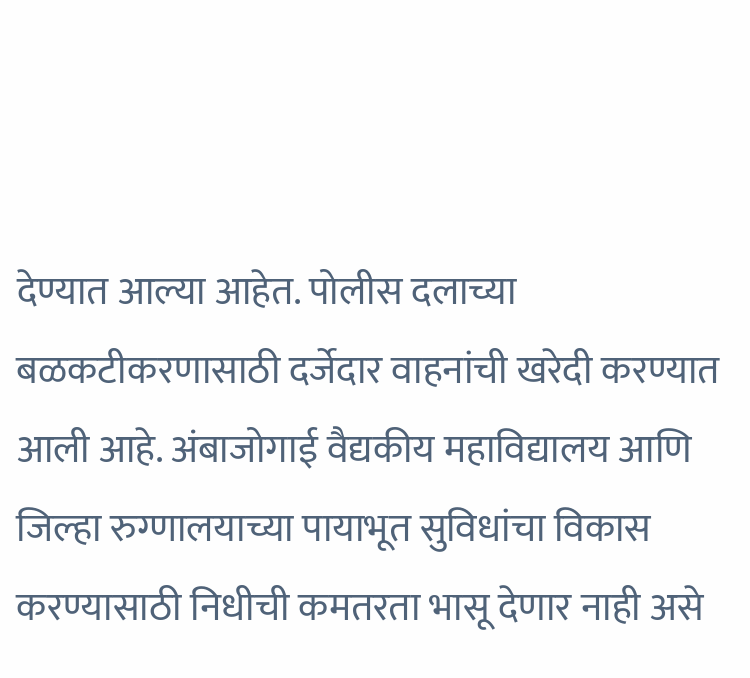देण्यात आल्या आहेत. पोलीस दलाच्या बळकटीकरणासाठी दर्जेदार वाहनांची खरेदी करण्यात आली आहे. अंबाजोगाई वैद्यकीय महाविद्यालय आणि जिल्हा रुग्णालयाच्या पायाभूत सुविधांचा विकास करण्यासाठी निधीची कमतरता भासू देणार नाही असे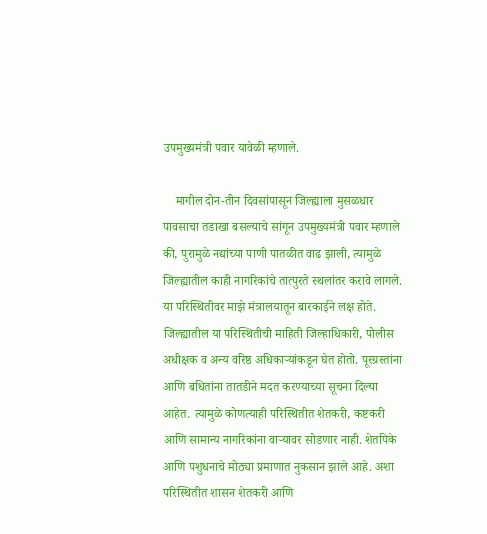उपमुख्यमंत्री पवार यावेळी म्हणाले.

    मागील दोन-तीन दिवसांपासून जिल्ह्याला मुसळधार पावसाचा तडाखा बसल्याचे सांगून उपमुख्यमंत्री पवार म्हणाले की, पुरामुळे नद्यांच्या पाणी पातळीत वाढ झाली, त्यामुळे जिल्ह्यातील काही नागरिकांचे तात्पुरते स्थलांतर करावे लागले. या परिस्थितीवर माझे मंत्रालयातून बारकाईने लक्ष होते. जिल्ह्यातील या परिस्थितीची माहिती जिल्हाधिकारी, पोलीस अधीक्षक व अन्य वरिष्ठ अधिकाऱ्यांकडून घेत होतो. पूरग्रस्तांना आणि बधितांना तातडीने मदत करण्याच्या सूचना दिल्या आहेत. त्यामुळे कोणत्याही परिस्थितीत शेतकरी, कष्टकरी आणि सामान्य नागरिकांना वाऱ्यावर सोडणार नाही. शेतपिके आणि पशुधनाचे मोठ्या प्रमाणात नुकसान झाले आहे. अशा परिस्थितीत शासन शेतकरी आणि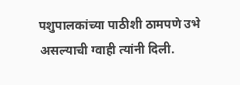पशुपालकांच्या पाठीशी ठामपणे उभे असल्याची ग्वाही त्यांनी दिली.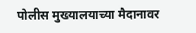पोलीस मुख्यालयाच्या मैदानावर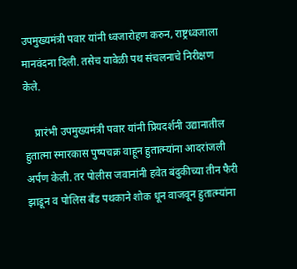उपमुख्यमंत्री पवार यांनी ध्वजारोहण करुन, राष्ट्रध्वजाला मानवंदना दिली. तसेच यावेळी पथ संचलनाचे निरीक्षण केले.

    प्रारंभी उपमुख्यमंत्री पवार यांनी प्रियदर्शनी उद्यानातील हुतात्मा स्मारकास पुष्पचक्र वाहून हुतात्म्यांना आदरांजली अर्पण केली. तर पोलीस जवानांनी हवेत बंदुकीच्या तीन फैरी झाडून व पोलिस बँड पथकाने शोक धून वाजवून हुतात्म्यांना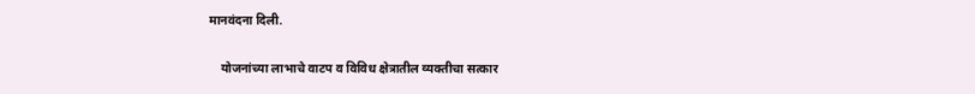मानवंदना दिली.

    योजनांच्या लाभाचे वाटप व विविध क्षेत्रातील व्यक्तीचा सत्कार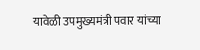यावेळी उपमुख्यमंत्री पवार यांच्या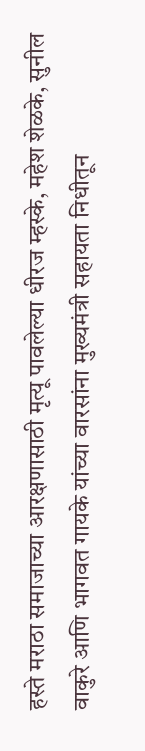हस्ते मराठा समाजाच्या आरक्षणासाठी मृत्यू पावलेल्या धीरज म्हस्के, महेश शेळके, सुनील वाकुरे आणि भागवत गायके यांच्या वारसांना मुख्यमंत्री सहायता निधीतून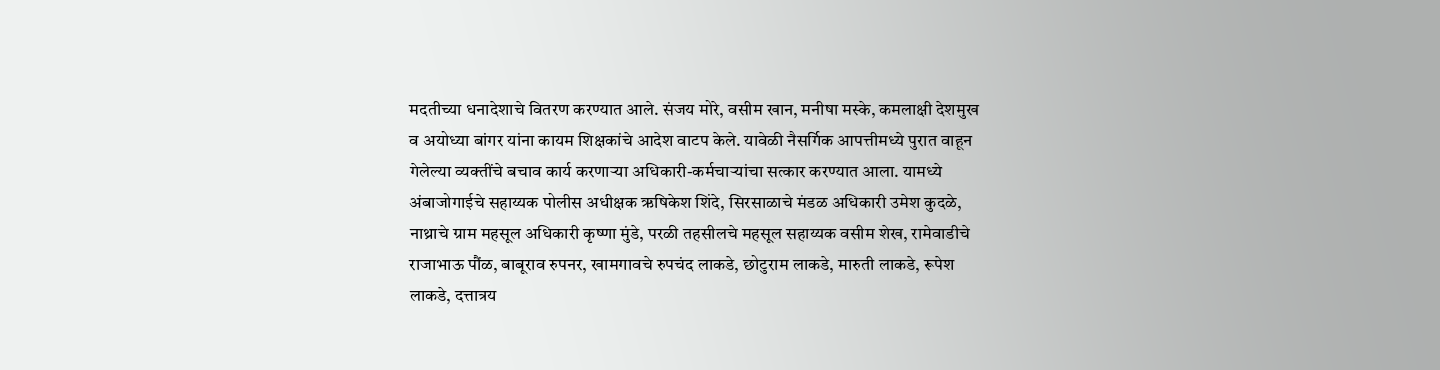मदतीच्या धनादेशाचे वितरण करण्यात आले. संजय मोरे, वसीम खान, मनीषा मस्के, कमलाक्षी देशमुख व अयोध्या बांगर यांना कायम शिक्षकांचे आदेश वाटप केले. यावेळी नैसर्गिक आपत्तीमध्ये पुरात वाहून गेलेल्या व्यक्तींचे बचाव कार्य करणाऱ्या अधिकारी-कर्मचाऱ्यांचा सत्कार करण्यात आला. यामध्ये अंबाजोगाईचे सहाय्यक पोलीस अधीक्षक ऋषिकेश शिंदे, सिरसाळाचे मंडळ अधिकारी उमेश कुदळे, नाथ्राचे ग्राम महसूल अधिकारी कृष्णा मुंडे, परळी तहसीलचे महसूल सहाय्यक वसीम शेख, रामेवाडीचे राजाभाऊ पौंळ, बाबूराव रुपनर, खामगावचे रुपचंद लाकडे, छोटुराम लाकडे, मारुती लाकडे, रूपेश लाकडे, दत्तात्रय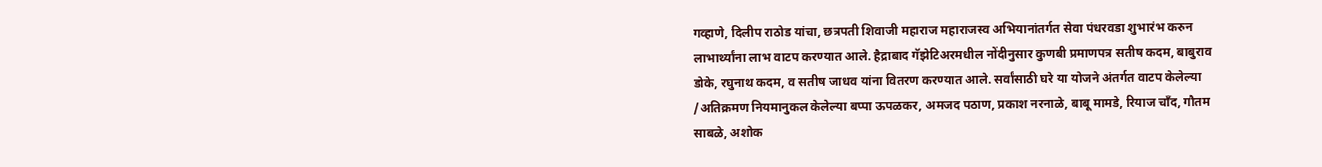गव्हाणे, दिलीप राठोड यांचा, छत्रपती शिवाजी महाराज महाराजस्व अभियानांतर्गत सेवा पंधरवडा शुभारंभ करुन लाभार्थ्यांना लाभ वाटप करण्यात आले. हैद्राबाद गॅझेटिअरमधील नोंदीनुसार कुणबी प्रमाणपत्र सतीष कदम, बाबुराव डोके, रघुनाथ कदम, व सतीष जाधव यांना वितरण करण्यात आले. सर्वांसाठी घरे या योजने अंतर्गत वाटप केलेल्या /अतिक्रमण नियमानुकल केलेल्या बप्पा ऊपळकर, अमजद पठाण, प्रकाश नरनाळे, बाबू मामडे, रियाज चाँद, गौतम साबळे, अशोक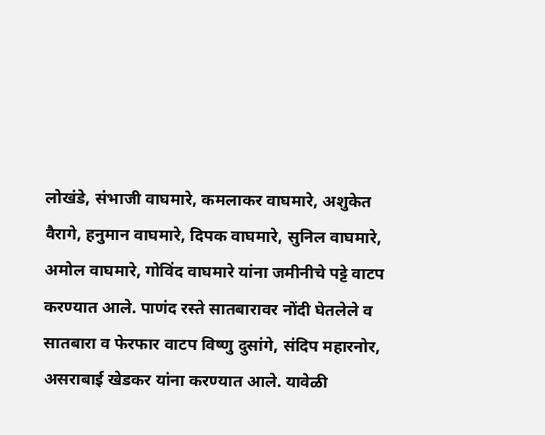लोखंडे, संभाजी वाघमारे, कमलाकर वाघमारे, अशुकेत वैरागे, हनुमान वाघमारे, दिपक वाघमारे, सुनिल वाघमारे, अमोल वाघमारे, गोविंद वाघमारे यांना जमीनीचे पट्टे वाटप करण्यात आले. पाणंद रस्ते सातबारावर नोंदी घेतलेले व सातबारा व फेरफार वाटप विष्णु दुसांगे, संदिप महारनोर, असराबाई खेडकर यांना करण्यात आले. यावेळी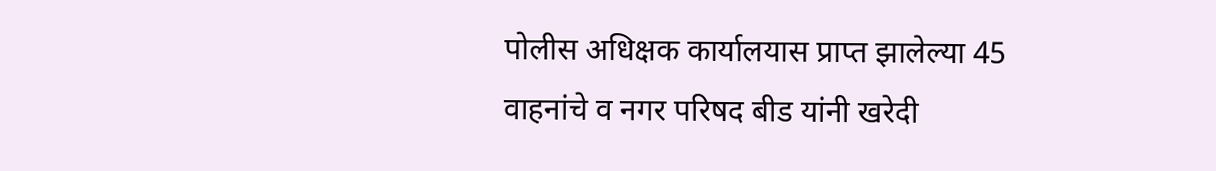पोलीस अधिक्षक कार्यालयास प्राप्त झालेल्या 45 वाहनांचे व नगर परिषद बीड यांनी खरेदी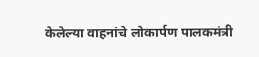केलेल्या वाहनांचे लोकार्पण पालकमंत्री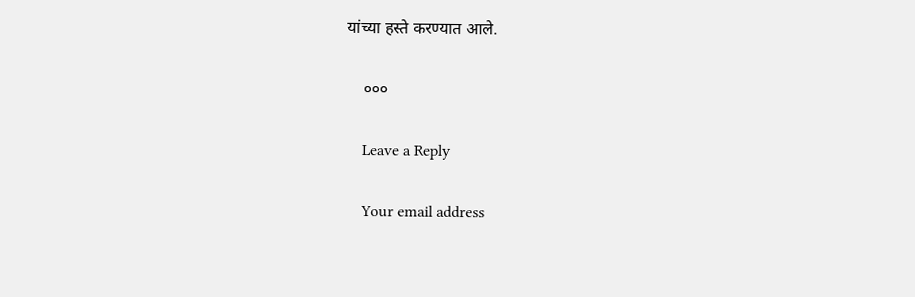यांच्या हस्ते करण्यात आले.

    ०००

    Leave a Reply

    Your email address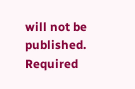will not be published. Required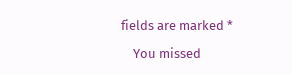fields are marked *

    You missed